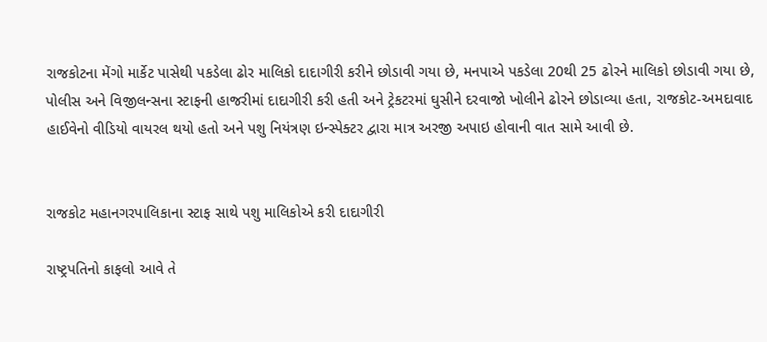રાજકોટના મેંગો માર્કેટ પાસેથી પકડેલા ઢોર માલિકો દાદાગીરી કરીને છોડાવી ગયા છે, મનપાએ પકડેલા 20થી 25 ઢોરને માલિકો છોડાવી ગયા છે, પોલીસ અને વિજીલન્સના સ્ટાફની હાજરીમાં દાદાગીરી કરી હતી અને ટ્રેકટરમાં ઘુસીને દરવાજો ખોલીને ઢોરને છોડાવ્યા હતા, રાજકોટ-અમદાવાદ હાઈવેનો વીડિયો વાયરલ થયો હતો અને પશુ નિયંત્રણ ઇન્સ્પેક્ટર દ્વારા માત્ર અરજી અપાઇ હોવાની વાત સામે આવી છે.


રાજકોટ મહાનગરપાલિકાના સ્ટાફ સાથે પશુ માલિકોએ કરી દાદાગીરી

રાષ્ટ્રપતિનો કાફલો આવે તે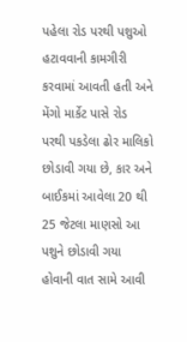પહેલા રોડ પરથી પશુઓ હટાવવાની કામગીરી કરવામાં આવતી હતી અને મેંગો માર્કેટ પાસે રોડ પરથી પકડેલા ઢોર માલિકો છોડાવી ગયા છે, કાર અને બાઈકમાં આવેલા 20 થી 25 જેટલા માણસો આ પશુને છોડાવી ગયા હોવાની વાત સામે આવી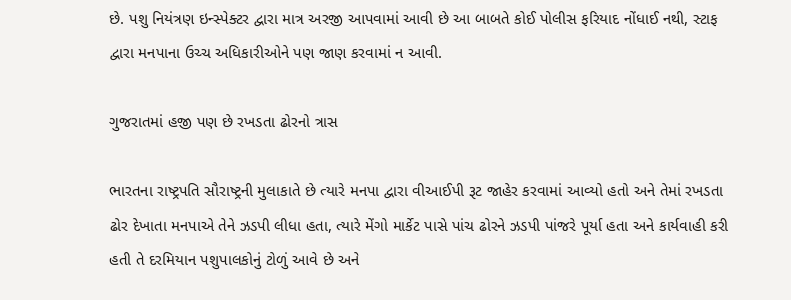છે. પશુ નિયંત્રણ ઇન્સ્પેક્ટર દ્વારા માત્ર અરજી આપવામાં આવી છે આ બાબતે કોઈ પોલીસ ફરિયાદ નોંધાઈ નથી, સ્ટાફ દ્વારા મનપાના ઉચ્ચ અધિકારીઓને પણ જાણ કરવામાં ન આવી.

ગુજરાતમાં હજી પણ છે રખડતા ઢોરનો ત્રાસ

ભારતના રાષ્ટ્રપતિ સૌરાષ્ટ્રની મુલાકાતે છે ત્યારે મનપા દ્વારા વીઆઈપી રૂટ જાહેર કરવામાં આવ્યો હતો અને તેમાં રખડતા ઢોર દેખાતા મનપાએ તેને ઝડપી લીધા હતા, ત્યારે મેંગો માર્કેટ પાસે પાંચ ઢોરને ઝડપી પાંજરે પૂર્યા હતા અને કાર્યવાહી કરી હતી તે દરમિયાન પશુપાલકોનું ટોળું આવે છે અને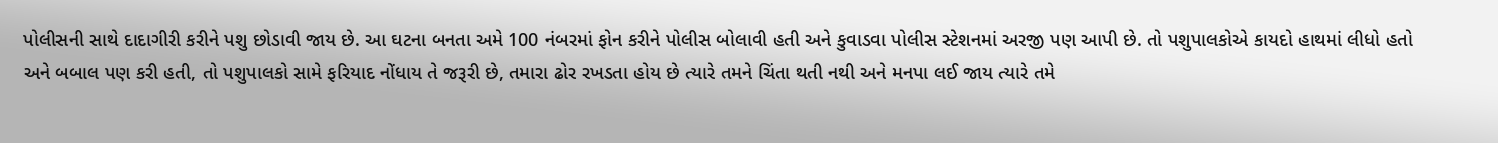પોલીસની સાથે દાદાગીરી કરીને પશુ છોડાવી જાય છે. આ ઘટના બનતા અમે 100 નંબરમાં ફોન કરીને પોલીસ બોલાવી હતી અને કુવાડવા પોલીસ સ્ટેશનમાં અરજી પણ આપી છે. તો પશુપાલકોએ કાયદો હાથમાં લીધો હતો અને બબાલ પણ કરી હતી, તો પશુપાલકો સામે ફરિયાદ નોંધાય તે જરૂરી છે, તમારા ઢોર રખડતા હોય છે ત્યારે તમને ચિંતા થતી નથી અને મનપા લઈ જાય ત્યારે તમે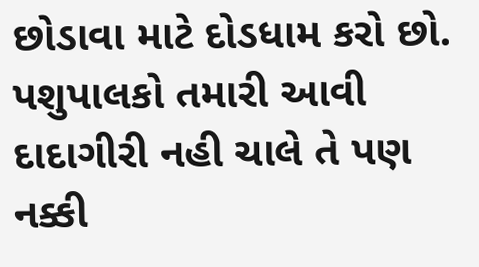છોડાવા માટે દોડધામ કરો છો. પશુપાલકો તમારી આવી દાદાગીરી નહી ચાલે તે પણ નક્કી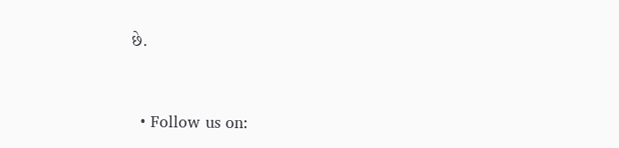છે.


  • Follow us on: